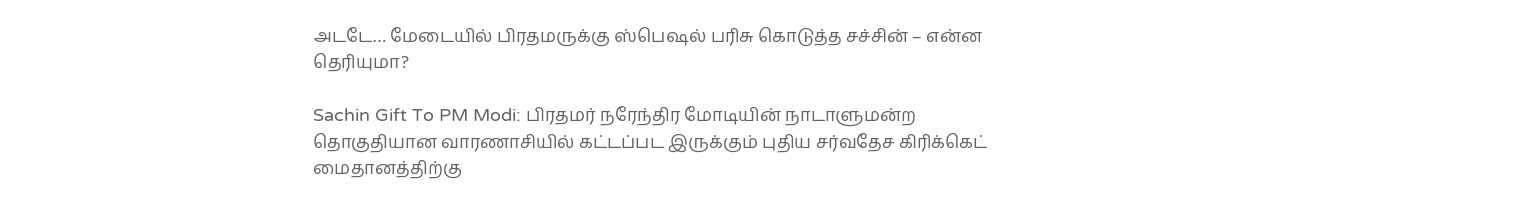அடடே… மேடையில் பிரதமருக்கு ஸ்பெஷல் பரிசு கொடுத்த சச்சின் – என்ன தெரியுமா?

Sachin Gift To PM Modi: பிரதமர் நரேந்திர மோடியின் நாடாளுமன்ற தொகுதியான வாரணாசியில் கட்டப்பட இருக்கும் புதிய சர்வதேச கிரிக்கெட் மைதானத்திற்கு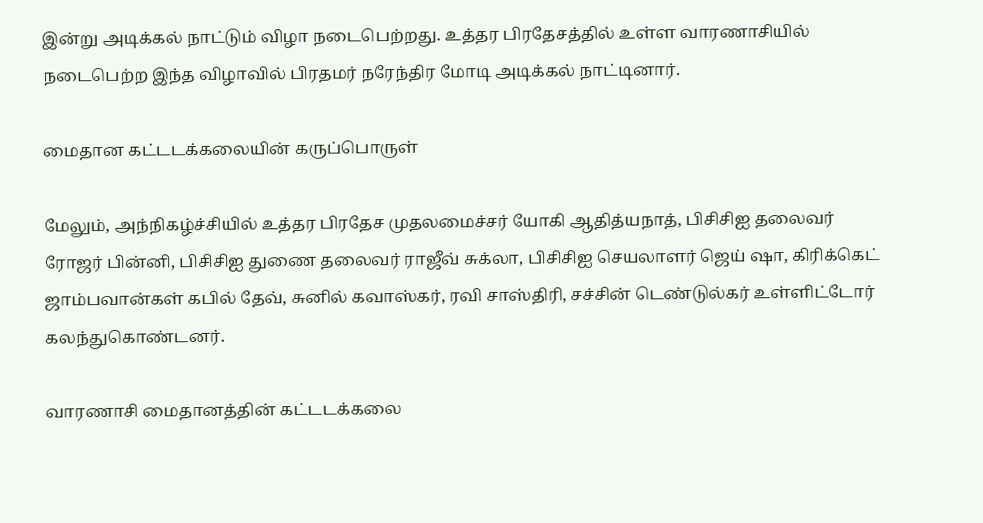இன்று அடிக்கல் நாட்டும் விழா நடைபெற்றது. உத்தர பிரதேசத்தில் உள்ள வாரணாசியில் நடைபெற்ற இந்த விழாவில் பிரதமர் நரேந்திர மோடி அடிக்கல் நாட்டினார்.

மைதான கட்டடக்கலையின் கருப்பொருள்

மேலும், அந்நிகழ்ச்சியில் உத்தர பிரதேச முதலமைச்சர் யோகி ஆதித்யநாத், பிசிசிஐ தலைவர் ரோஜர் பின்னி, பிசிசிஐ துணை தலைவர் ராஜீவ் சுக்லா, பிசிசிஐ செயலாளர் ஜெய் ஷா, கிரிக்கெட் ஜாம்பவான்கள் கபில் தேவ், சுனில் கவாஸ்கர், ரவி சாஸ்திரி, சச்சின் டெண்டுல்கர் உள்ளிட்டோர் கலந்துகொண்டனர்.

வாரணாசி மைதானத்தின் கட்டடக்கலை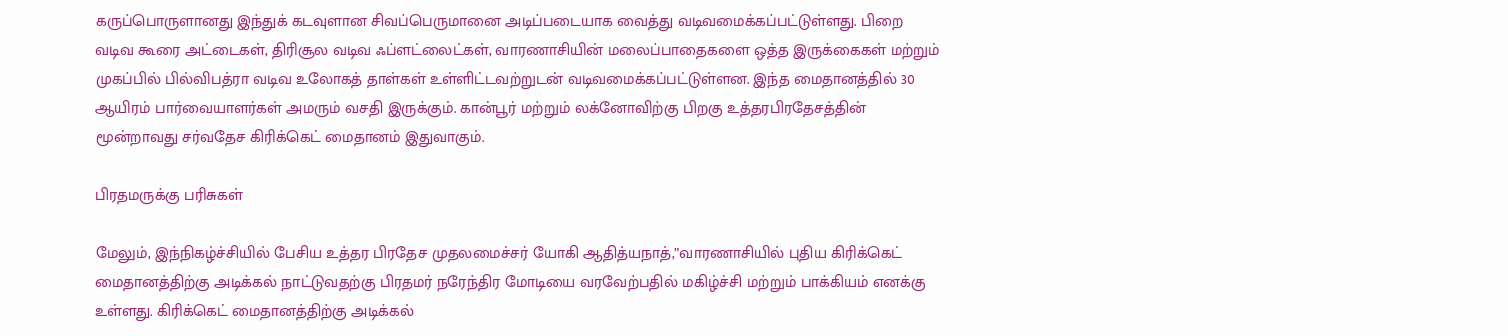கருப்பொருளானது இந்துக் கடவுளான சிவப்பெருமானை அடிப்படையாக வைத்து வடிவமைக்கப்பட்டுள்ளது. பிறை வடிவ கூரை அட்டைகள், திரிசூல வடிவ ஃப்ளட்லைட்கள், வாரணாசியின் மலைப்பாதைகளை ஒத்த இருக்கைகள் மற்றும் முகப்பில் பில்விபத்ரா வடிவ உலோகத் தாள்கள் உள்ளிட்டவற்றுடன் வடிவமைக்கப்பட்டுள்ளன. இந்த மைதானத்தில் 30 ஆயிரம் பார்வையாளர்கள் அமரும் வசதி இருக்கும். கான்பூர் மற்றும் லக்னோவிற்கு பிறகு உத்தரபிரதேசத்தின் மூன்றாவது சர்வதேச கிரிக்கெட் மைதானம் இதுவாகும்.

பிரதமருக்கு பரிசுகள்

மேலும், இந்நிகழ்ச்சியில் பேசிய உத்தர பிரதேச முதலமைச்சர் யோகி ஆதித்யநாத்,”வாரணாசியில் புதிய கிரிக்கெட் மைதானத்திற்கு அடிக்கல் நாட்டுவதற்கு பிரதமர் நரேந்திர மோடியை வரவேற்பதில் மகிழ்ச்சி மற்றும் பாக்கியம் எனக்கு உள்ளது. கிரிக்கெட் மைதானத்திற்கு அடிக்கல்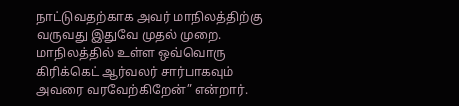நாட்டுவதற்காக அவர் மாநிலத்திற்கு வருவது இதுவே முதல் முறை. மாநிலத்தில் உள்ள ஒவ்வொரு கிரிக்கெட் ஆர்வலர் சார்பாகவும் அவரை வரவேற்கிறேன்” என்றார்.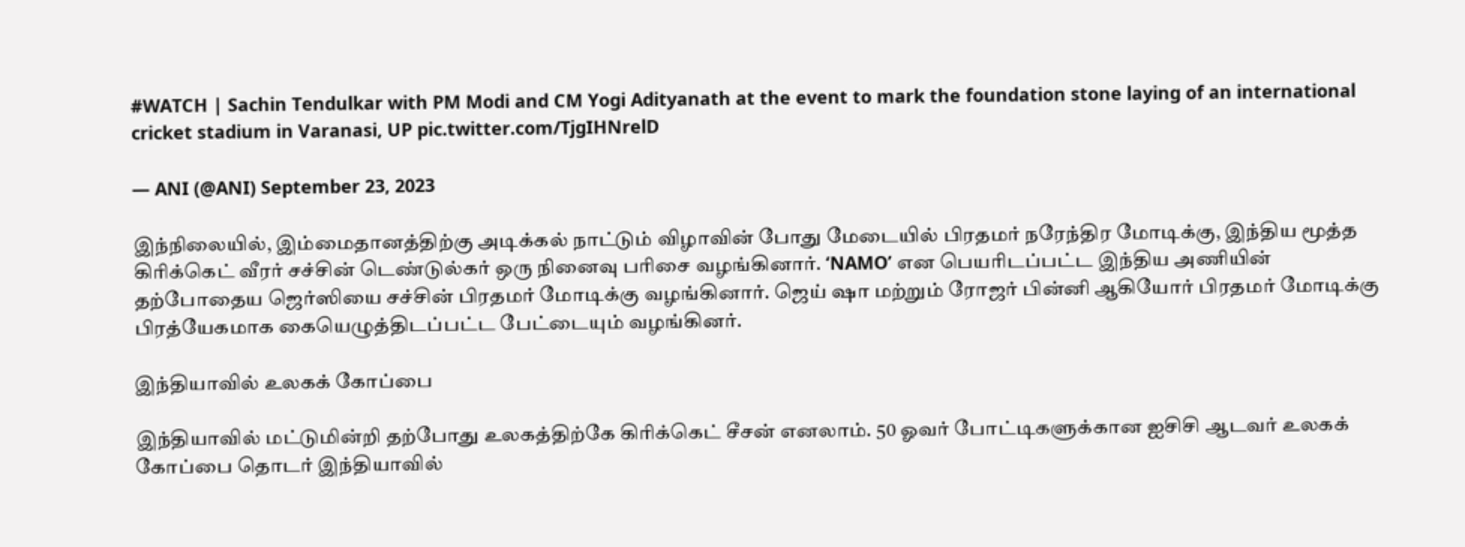#WATCH | Sachin Tendulkar with PM Modi and CM Yogi Adityanath at the event to mark the foundation stone laying of an international cricket stadium in Varanasi, UP pic.twitter.com/TjgIHNrelD

— ANI (@ANI) September 23, 2023

இந்நிலையில், இம்மைதானத்திற்கு அடிக்கல் நாட்டும் விழாவின் போது மேடையில் பிரதமர் நரேந்திர மோடிக்கு, இந்திய மூத்த கிரிக்கெட் வீரர் சச்சின் டெண்டுல்கர் ஒரு நினைவு பரிசை வழங்கினார். ‘NAMO’ என பெயரிடப்பட்ட இந்திய அணியின் தற்போதைய ஜெர்ஸியை சச்சின் பிரதமர் மோடிக்கு வழங்கினார். ஜெய் ஷா மற்றும் ரோஜர் பின்னி ஆகியோர் பிரதமர் மோடிக்கு பிரத்யேகமாக கையெழுத்திடப்பட்ட பேட்டையும் வழங்கினர்.

இந்தியாவில் உலகக் கோப்பை

இந்தியாவில் மட்டுமின்றி தற்போது உலகத்திற்கே கிரிக்கெட் சீசன் எனலாம். 50 ஓவர் போட்டிகளுக்கான ஐசிசி ஆடவர் உலகக் கோப்பை தொடர் இந்தியாவில்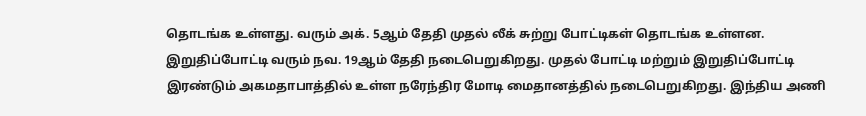தொடங்க உள்ளது. வரும் அக். 5ஆம் தேதி முதல் லீக் சுற்று போட்டிகள் தொடங்க உள்ளன. இறுதிப்போட்டி வரும் நவ. 19ஆம் தேதி நடைபெறுகிறது. முதல் போட்டி மற்றும் இறுதிப்போட்டி இரண்டும் அகமதாபாத்தில் உள்ள நரேந்திர மோடி மைதானத்தில் நடைபெறுகிறது. இந்திய அணி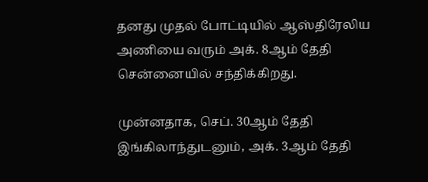தனது முதல் போட்டியில் ஆஸ்திரேலிய அணியை வரும் அக். 8ஆம் தேதி சென்னையில் சந்திக்கிறது.

முன்னதாக, செப். 30ஆம் தேதி இங்கிலாந்துடனும், அக். 3ஆம் தேதி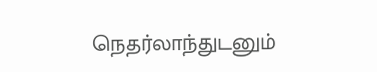நெதர்லாந்துடனும்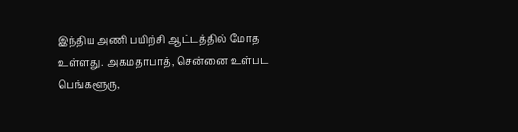இந்திய அணி பயிற்சி ஆட்டத்தில் மோத உள்ளது. அகமதாபாத், சென்னை உள்பட பெங்களூரு,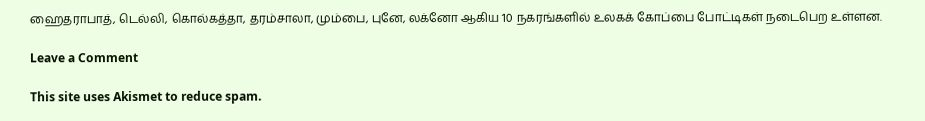ஹைதராபாத், டெல்லி, கொல்கத்தா, தரம்சாலா, மும்பை, புனே, லக்னோ ஆகிய 10 நகரங்களில் உலகக் கோப்பை போட்டிகள் நடைபெற உள்ளன.

Leave a Comment

This site uses Akismet to reduce spam.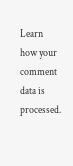Learn how your comment data is processed.